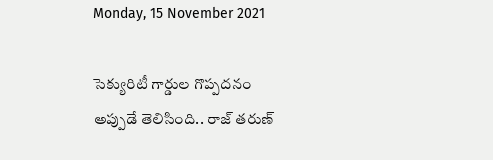Monday, 15 November 2021

సెక్యురిటీ గార్డుల గొప్పదనం అప్పుడే తెలిసింది.. రాజ్ తరుణ్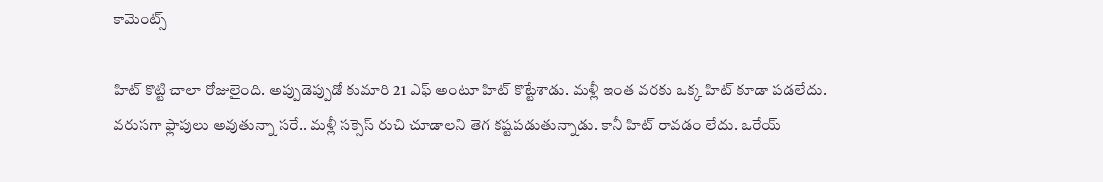కామెంట్స్

హిట్ కొట్టి చాలా రోజులైంది. అప్పుడెప్పుడో కుమారి 21 ఎఫ్ అంటూ హిట్ కొట్టేశాడు. మళ్లీ ఇంత వరకు ఒక్క హిట్ కూడా పడలేదు. వరుసగా ఫ్లాపులు అవుతున్నా సరే.. మళ్లీ సక్సెస్ రుచి చూడాలని తెగ కష్టపడుతున్నాడు. కానీ హిట్ రావడం లేదు. ఒరేయ్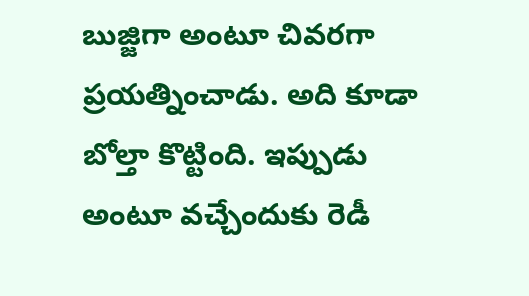బుజ్జిగా అంటూ చివరగా ప్రయత్నించాడు. అది కూడా బోల్తా కొట్టింది. ఇప్పుడు అంటూ వచ్చేందుకు రెడీ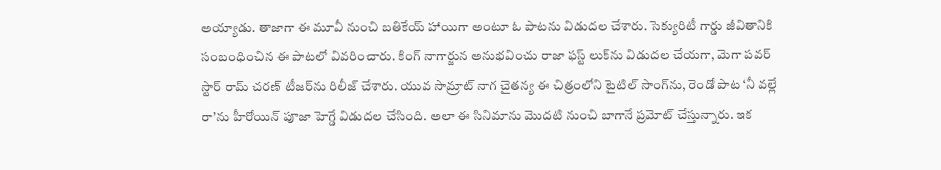అయ్యాడు. తాజాగా ఈ మూవీ నుంచి బతికేయ్ హాయిగా అంటూ ఓ పాటను విడుదల చేశారు. సెక్యురిటీ గార్డు జీవితానికి సంబంధించిన ఈ పాటలో వివరించారు. కింగ్ నాగార్జున అనుభవించు రాజా ఫస్ట్ లుక్‌ను విడుదల చేయగా, మెగా పవర్ స్టార్ రామ్ చరణ్ టీజర్‌ను రిలీజ్ చేశారు. యువ సామ్రాట్ నాగ చైతన్య ఈ చిత్రంలోని టైటిల్ సాంగ్‌ను, రెండో పాట ‘నీ వల్లే రా’ను హీరోయిన్ పూజా హెగ్డే విడుదల చేసింది. అలా ఈ సినిమాను మొదటి నుంచి బాగానే ప్రమోట్ చేస్తున్నారు. ఇక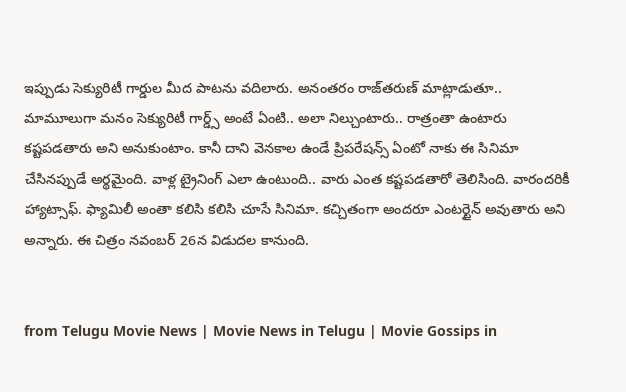ఇప్పుడు సెక్యురిటీ గార్డుల మీద పాటను వదిలారు. అనంతరం రాజ్‌తరుణ్ మాట్లాడుతూ.. మామూలుగా మనం సెక్యురిటీ గార్డ్స్ అంటే ఏంటి.. అలా నిల్చుంటారు.. రాత్రంతా ఉంటారు కష్టపడతారు అని అనుకుంటాం. కానీ దాని వెనకాల ఉండే ప్రిపరేషన్స్ ఏంటో నాకు ఈ సినిమా చేసినప్పుడే అర్థమైంది. వాళ్ల ట్రైనింగ్ ఎలా ఉంటుంది.. వారు ఎంత కష్టపడతారో తెలిసింది. వారందరికీ హ్యాట్సాఫ్. ఫ్యామిలీ అంతా కలిసి కలిసి చూసే సినిమా. కచ్చితంగా అందరూ ఎంటర్టైన్ అవుతారు అని అన్నారు. ఈ చిత్రం నవంబర్ 26న విడుదల కానుంది.


from Telugu Movie News | Movie News in Telugu | Movie Gossips in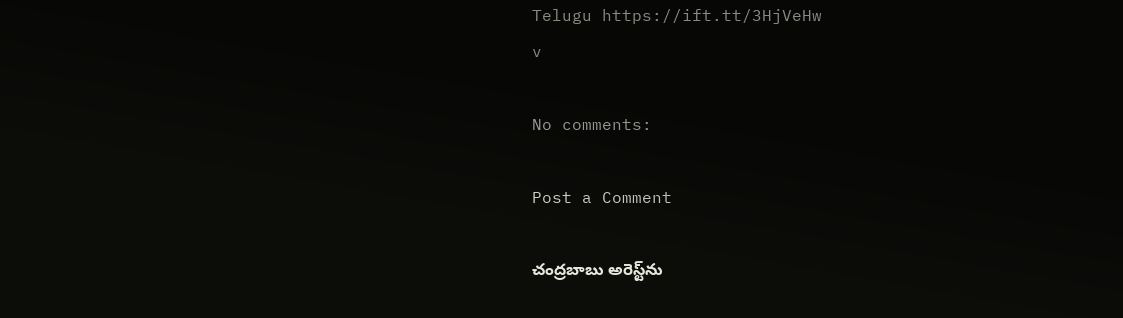Telugu https://ift.tt/3HjVeHw
v

No comments:

Post a Comment

చంద్రబాబు అరెస్ట్‌ను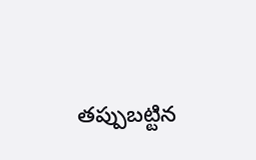తప్పుబట్టిన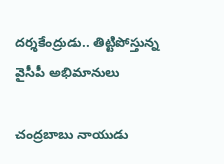దర్శకేంద్రుడు.. తిట్టిపోస్తున్న వైసీపీ అభిమానులు

చంద్రబాబు నాయుడు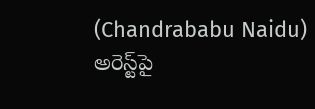(Chandrababu Naidu) అరెస్ట్‌పై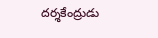దర్శకేంద్రుడు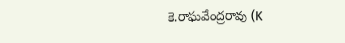కె.రాఘవేంద్రరావు (K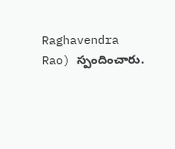Raghavendra Rao) స్పందించారు.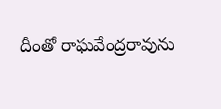దీంతో రాఘవేంద్రరావును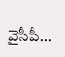వైసీపీ...